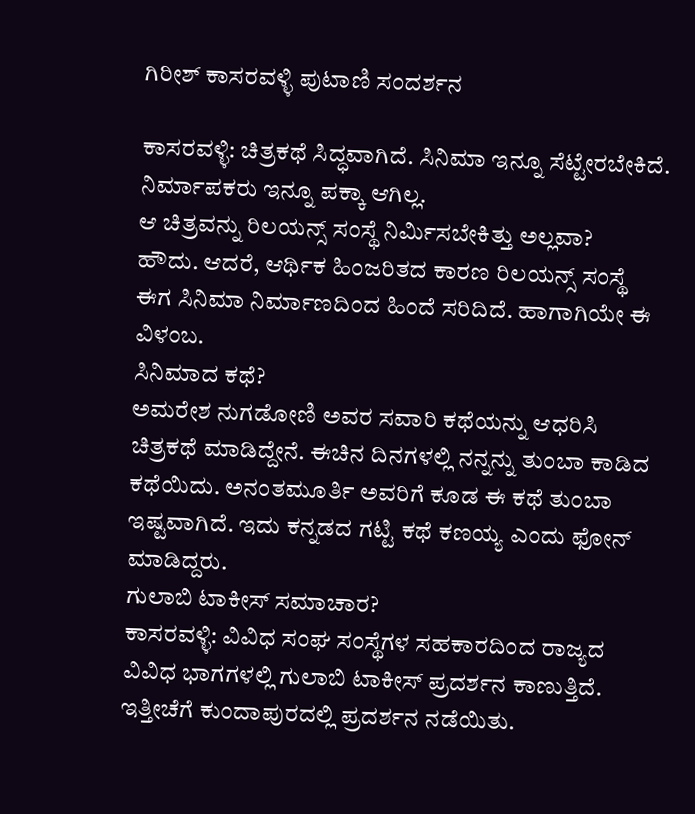ಗಿರೀಶ್ ಕಾಸರವಳ್ಳಿ ಪುಟಾಣಿ ಸಂದರ್ಶನ

ಕಾಸರವಳ್ಳಿ: ಚಿತ್ರಕಥೆ ಸಿದ್ಧವಾಗಿದೆ. ಸಿನಿಮಾ ಇನ್ನೂ ಸೆಟ್ಟೇರಬೇಕಿದೆ. ನಿರ್ಮಾಪಕರು ಇನ್ನೂ ಪಕ್ಕಾ ಆಗಿಲ್ಲ.
ಆ ಚಿತ್ರವನ್ನು ರಿಲಯನ್ಸ್ ಸಂಸ್ಥೆ ನಿರ್ಮಿಸಬೇಕಿತ್ತು ಅಲ್ಲವಾ?
ಹೌದು. ಆದರೆ, ಆರ್ಥಿಕ ಹಿಂಜರಿತದ ಕಾರಣ ರಿಲಯನ್ಸ್ ಸಂಸ್ಥೆ ಈಗ ಸಿನಿಮಾ ನಿರ್ಮಾಣದಿಂದ ಹಿಂದೆ ಸರಿದಿದೆ. ಹಾಗಾಗಿಯೇ ಈ ವಿಳಂಬ.
ಸಿನಿಮಾದ ಕಥೆ?
ಅಮರೇಶ ನುಗಡೋಣಿ ಅವರ ಸವಾರಿ ಕಥೆಯನ್ನು ಆಧರಿಸಿ ಚಿತ್ರಕಥೆ ಮಾಡಿದ್ದೇನೆ. ಈಚಿನ ದಿನಗಳಲ್ಲಿ ನನ್ನನ್ನು ತುಂಬಾ ಕಾಡಿದ ಕಥೆಯಿದು. ಅನಂತಮೂರ್ತಿ ಅವರಿಗೆ ಕೂಡ ಈ ಕಥೆ ತುಂಬಾ ಇಷ್ಟವಾಗಿದೆ. ಇದು ಕನ್ನಡದ ಗಟ್ಟಿ ಕಥೆ ಕಣಯ್ಯ ಎಂದು ಫೋನ್ ಮಾಡಿದ್ದರು.
ಗುಲಾಬಿ ಟಾಕೀಸ್ ಸಮಾಚಾರ?
ಕಾಸರವಳ್ಳಿ: ವಿವಿಧ ಸಂಘ ಸಂಸ್ಥೆಗಳ ಸಹಕಾರದಿಂದ ರಾಜ್ಯದ ವಿವಿಧ ಭಾಗಗಳಲ್ಲಿ ಗುಲಾಬಿ ಟಾಕೀಸ್ ಪ್ರದರ್ಶನ ಕಾಣುತ್ತಿದೆ. ಇತ್ತೀಚೆಗೆ ಕುಂದಾಪುರದಲ್ಲಿ ಪ್ರದರ್ಶನ ನಡೆಯಿತು.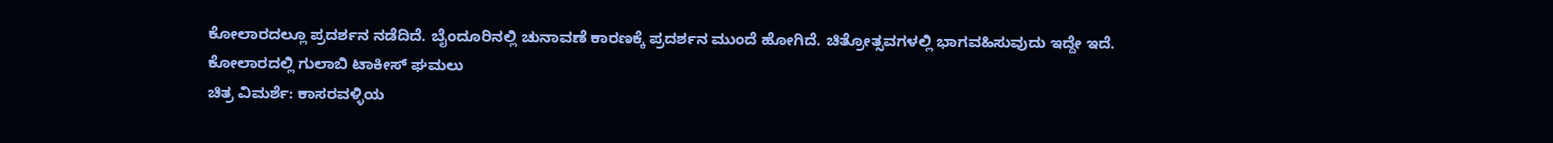ಕೋಲಾರದಲ್ಲೂ ಪ್ರದರ್ಶನ ನಡೆದಿದೆ. ಬೈಂದೂರಿನಲ್ಲಿ ಚುನಾವಣೆ ಕಾರಣಕ್ಕೆ ಪ್ರದರ್ಶನ ಮುಂದೆ ಹೋಗಿದೆ. ಚಿತ್ರೋತ್ಸವಗಳಲ್ಲಿ ಭಾಗವಹಿಸುವುದು ಇದ್ದೇ ಇದೆ.
ಕೋಲಾರದಲ್ಲಿ ಗುಲಾಬಿ ಟಾಕೀಸ್ ಘಮಲು
ಚಿತ್ರ ವಿಮರ್ಶೆ: ಕಾಸರವಳ್ಳಿಯ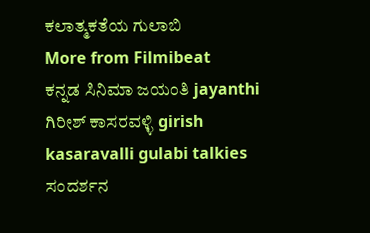ಕಲಾತ್ಮಕತೆಯ ಗುಲಾಬಿ
More from Filmibeat
ಕನ್ನಡ ಸಿನಿಮಾ ಜಯಂತಿ jayanthi ಗಿರೀಶ್ ಕಾಸರವಳ್ಳಿ girish kasaravalli gulabi talkies ಸಂದರ್ಶನ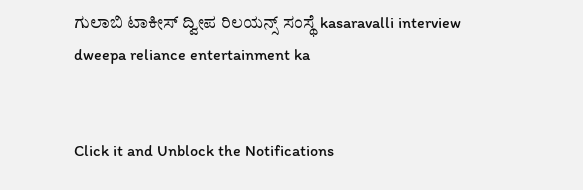ಗುಲಾಬಿ ಟಾಕೀಸ್ ದ್ವೀಪ ರಿಲಯನ್ಸ್ ಸಂಸ್ಥೆ kasaravalli interview dweepa reliance entertainment ka


Click it and Unblock the Notifications